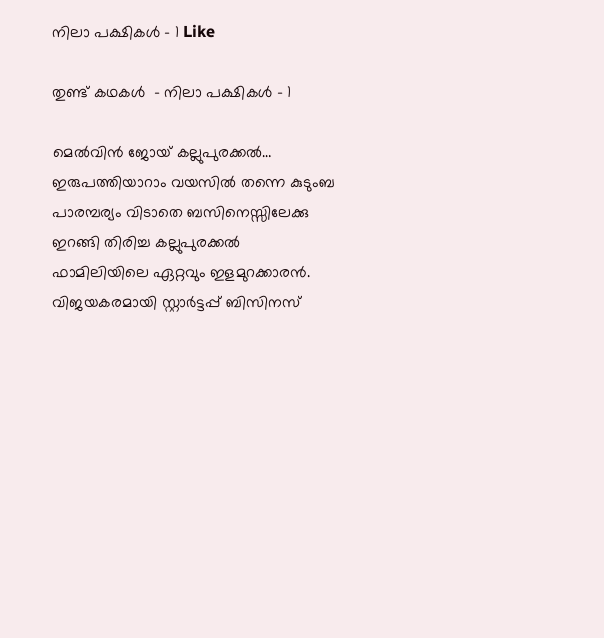നിലാ പക്ഷികൾ – 1 Like

തുണ്ട് കഥകള്‍  – നിലാ പക്ഷികൾ – 1

മെൽവിൻ ജോയ് കല്ലുപുരക്കൽ… ഇരുപത്തിയാറാം വയസിൽ തന്നെ കുടുംബ പാരമ്പര്യം വിടാതെ ബസിനെസ്സിലേക്കു ഇറങ്ങി തിരിച്ച കല്ലുപുരക്കൽ ഫാമിലിയിലെ ഏറ്റവും ഇളമുറക്കാരൻ. വിജയകരമായി സ്റ്റാർട്ടപ്പ് ബിസിനസ്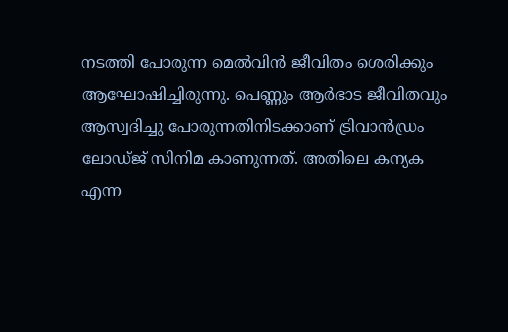നടത്തി പോരുന്ന മെൽവിൻ ജീവിതം ശെരിക്കും ആഘോഷിച്ചിരുന്നു. പെണ്ണും ആർഭാട ജീവിതവും ആസ്വദിച്ചു പോരുന്നതിനിടക്കാണ് ട്രിവാൻഡ്രം ലോഡ്ജ് സിനിമ കാണുന്നത്. അതിലെ കന്യക എന്ന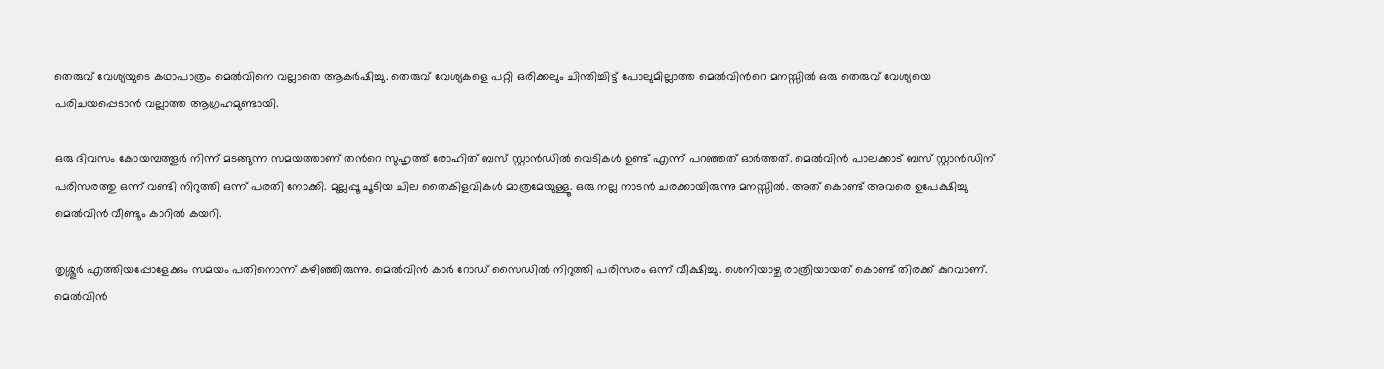തെരുവ് വേശ്യയുടെ കഥാപാത്രം മെൽവിനെ വല്ലാതെ ആകർഷിച്ചു. തെരുവ് വേശ്യകളെ പറ്റി ഒരിക്കലും ചിന്തിച്ചിട്ട് പോലുമില്ലാത്ത മെൽവിൻറെ മനസ്സിൽ ഒരു തെരുവ് വേശ്യയെ പരിചയപ്പെടാൻ വല്ലാത്ത ആഗ്രഹമുണ്ടായി.

ഒരു ദിവസം കോയമ്പത്തൂർ നിന്ന് മടങ്ങുന്ന സമയത്താണ് തൻറെ സുഹൃത്ത് രോഹിത് ബസ് സ്റ്റാൻഡിൽ വെടികൾ ഉണ്ട് എന്ന് പറഞ്ഞത് ഓർത്തത്. മെൽവിൻ പാലക്കാട് ബസ് സ്റ്റാൻഡിന് പരിസരത്തു ഒന്ന് വണ്ടി നിറുത്തി ഒന്ന് പരതി നോക്കി. മുല്ലപ്പൂ ചൂടിയ ചില തൈകിളവികൾ മാത്രമേയുള്ളൂ. ഒരു നല്ല നാടൻ ചരക്കായിരുന്നു മനസ്സിൽ. അത് കൊണ്ട് അവരെ ഉപേക്ഷിച്ചു മെൽവിൻ വീണ്ടും കാറിൽ കയറി.

തൃശ്ശൂർ എത്തിയപ്പോളേക്കും സമയം പതിനൊന്ന് കഴിഞ്ഞിരുന്നു. മെൽവിൻ കാർ റോഡ് സൈഡിൽ നിറുത്തി പരിസരം ഒന്ന് വീക്ഷിച്ചു. ശെനിയാഴ്ച രാത്രിയായത് കൊണ്ട് തിരക്ക് കുറവാണ്. മെൽവിൻ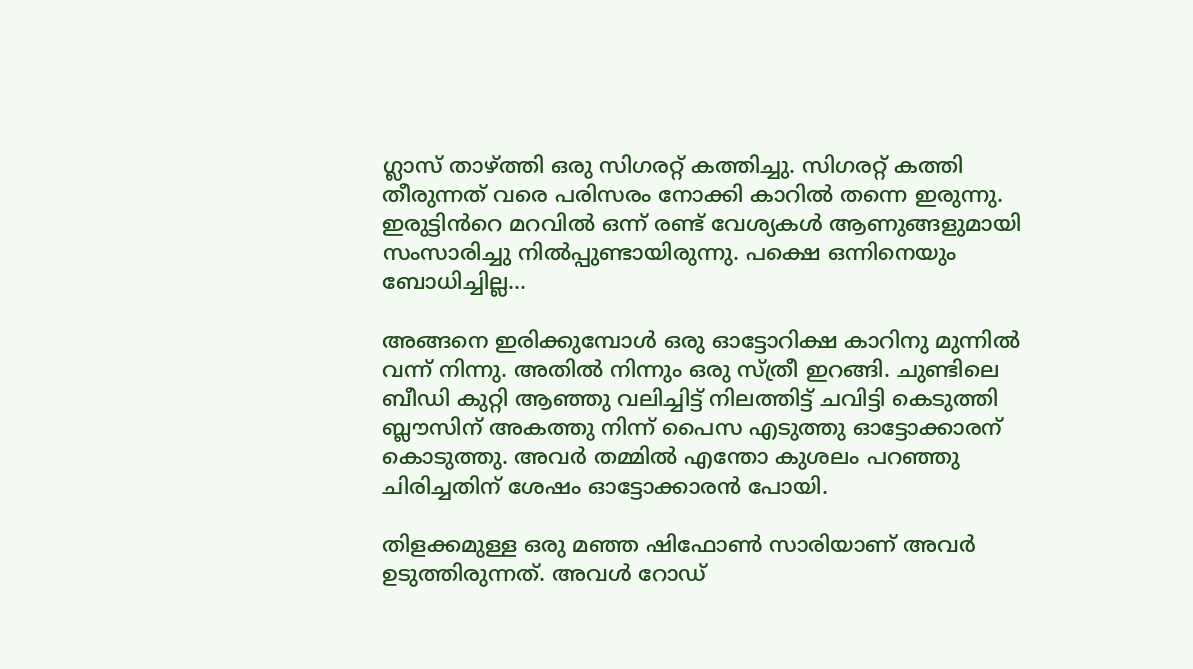ഗ്ലാസ് താഴ്ത്തി ഒരു സിഗരറ്റ് കത്തിച്ചു. സിഗരറ്റ് കത്തി തീരുന്നത് വരെ പരിസരം നോക്കി കാറിൽ തന്നെ ഇരുന്നു. ഇരുട്ടിൻറെ മറവിൽ ഒന്ന് രണ്ട് വേശ്യകൾ ആണുങ്ങളുമായി സംസാരിച്ചു നിൽപ്പുണ്ടായിരുന്നു. പക്ഷെ ഒന്നിനെയും ബോധിച്ചില്ല…

അങ്ങനെ ഇരിക്കുമ്പോൾ ഒരു ഓട്ടോറിക്ഷ കാറിനു മുന്നിൽ വന്ന് നിന്നു. അതിൽ നിന്നും ഒരു സ്ത്രീ ഇറങ്ങി. ചുണ്ടിലെ ബീഡി കുറ്റി ആഞ്ഞു വലിച്ചിട്ട് നിലത്തിട്ട് ചവിട്ടി കെടുത്തി ബ്ലൗസിന് അകത്തു നിന്ന് പൈസ എടുത്തു ഓട്ടോക്കാരന് കൊടുത്തു. അവർ തമ്മിൽ എന്തോ കുശലം പറഞ്ഞു ചിരിച്ചതിന് ശേഷം ഓട്ടോക്കാരൻ പോയി.

തിളക്കമുള്ള ഒരു മഞ്ഞ ഷിഫോൺ സാരിയാണ് അവർ ഉടുത്തിരുന്നത്. അവൾ റോഡ്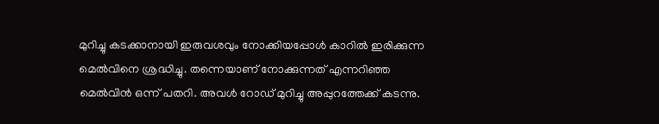മുറിച്ചു കടക്കാനായി ഇരുവശവും നോക്കിയപ്പോൾ കാറിൽ ഇരിക്കുന്ന മെൽവിനെ ശ്രദ്ധിച്ചു. തന്നെയാണ് നോക്കുന്നത് എന്നറിഞ്ഞ മെൽവിൻ ഒന്ന് പതറി. അവൾ റോഡ് മുറിച്ചു അപ്പുറത്തേക്ക് കടന്നു.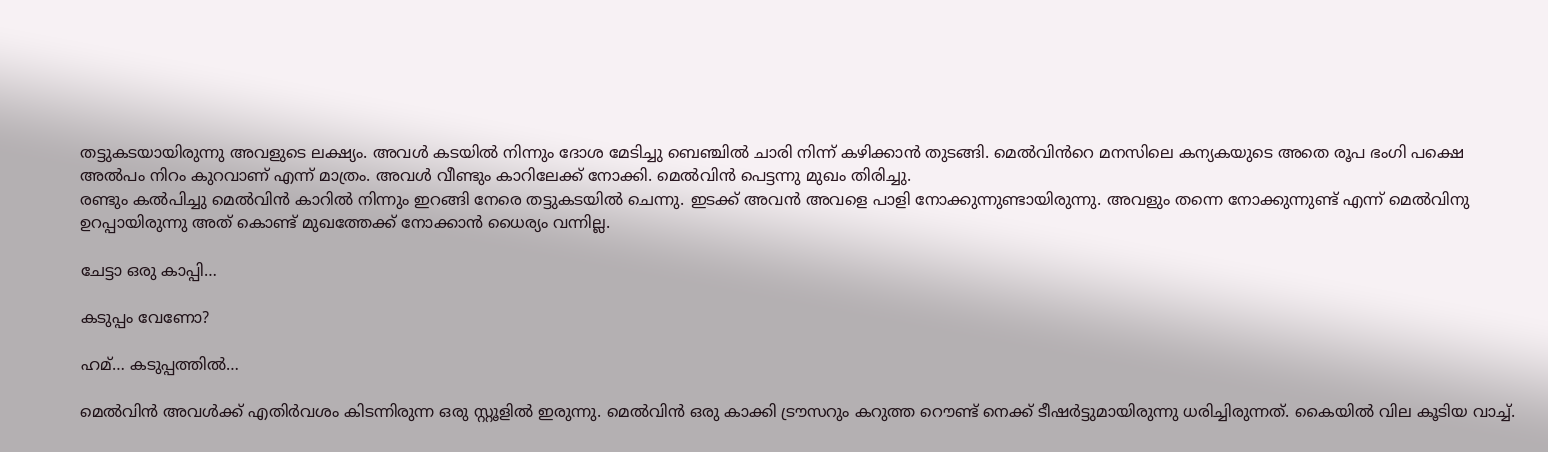തട്ടുകടയായിരുന്നു അവളുടെ ലക്ഷ്യം. അവൾ കടയിൽ നിന്നും ദോശ മേടിച്ചു ബെഞ്ചിൽ ചാരി നിന്ന് കഴിക്കാൻ തുടങ്ങി. മെൽവിൻറെ മനസിലെ കന്യകയുടെ അതെ രൂപ ഭംഗി പക്ഷെ അൽപം നിറം കുറവാണ് എന്ന് മാത്രം. അവൾ വീണ്ടും കാറിലേക്ക് നോക്കി. മെൽവിൻ പെട്ടന്നു മുഖം തിരിച്ചു.
രണ്ടും കൽപിച്ചു മെൽവിൻ കാറിൽ നിന്നും ഇറങ്ങി നേരെ തട്ടുകടയിൽ ചെന്നു. ഇടക്ക് അവൻ അവളെ പാളി നോക്കുന്നുണ്ടായിരുന്നു. അവളും തന്നെ നോക്കുന്നുണ്ട് എന്ന് മെൽവിനു ഉറപ്പായിരുന്നു അത് കൊണ്ട് മുഖത്തേക്ക് നോക്കാൻ ധൈര്യം വന്നില്ല.

ചേട്ടാ ഒരു കാപ്പി…

കടുപ്പം വേണോ?

ഹമ്… കടുപ്പത്തിൽ…

മെൽവിൻ അവൾക്ക് എതിർവശം കിടന്നിരുന്ന ഒരു സ്റ്റൂളിൽ ഇരുന്നു. മെൽവിൻ ഒരു കാക്കി ട്രൗസറും കറുത്ത റൌണ്ട് നെക്ക് ടീഷർട്ടുമായിരുന്നു ധരിച്ചിരുന്നത്. കൈയിൽ വില കൂടിയ വാച്ച്.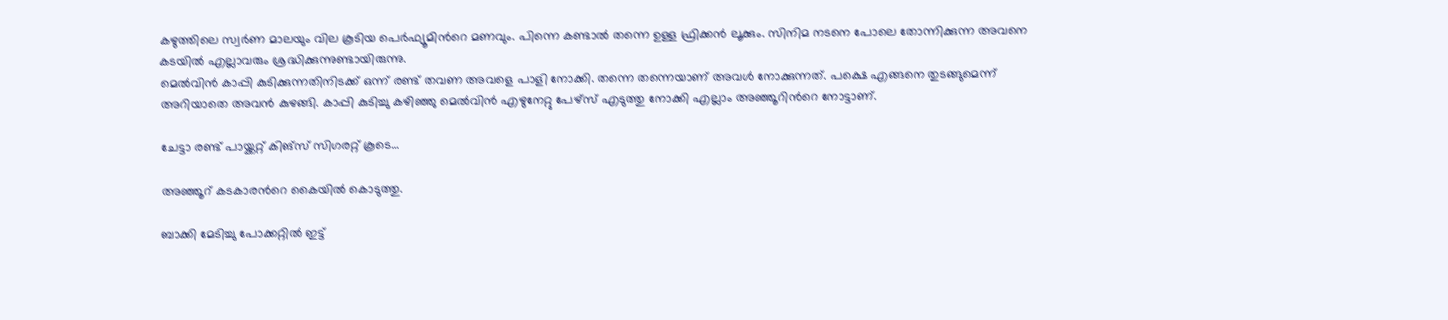കഴുത്തിലെ സ്വർണ മാലയും വില കൂടിയ പെർഫ്യൂമിൻറെ മണവും. പിന്നെ കണ്ടാൽ തന്നെ ഉള്ള ഫ്രിക്കൻ ലൂക്കും. സിനിമ നടനെ പോലെ തോന്നിക്കുന്ന അവനെ കടയിൽ എല്ലാവരും ശ്രദ്ധിക്കുന്നുണ്ടായിരുന്നു.
മെൽവിൻ കാപ്പി കുടിക്കുന്നതിനിടക്ക് ഒന്ന് രണ്ട് തവണ അവളെ പാളി നോക്കി. തന്നെ തന്നെയാണ് അവൾ നോക്കുന്നത്. പക്ഷെ എങ്ങനെ തുടങ്ങുമെന്ന് അറിയാതെ അവൻ കുഴങ്ങി. കാപ്പി കുടിച്ചു കഴിഞ്ഞു മെൽവിൻ എഴുനേറ്റു പേഴ്സ് എടുത്തു നോക്കി എല്ലാം അഞ്ഞൂറിൻറെ നോട്ടാണ്.

ചേട്ടാ രണ്ട് പായ്ക്കറ്റ് കിങ്‌സ് സിഗരറ്റ് കൂടെ…

അഞ്ഞൂറ് കടകാരൻറെ കൈയിൽ കൊടുത്തു.

ബാക്കി മേടിച്ചു പോക്കറ്റിൽ ഇട്ട്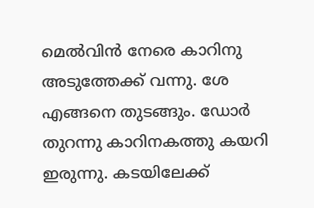മെൽവിൻ നേരെ കാറിനു അടുത്തേക്ക് വന്നു. ശേ എങ്ങനെ തുടങ്ങും. ഡോർ തുറന്നു കാറിനകത്തു കയറി ഇരുന്നു. കടയിലേക്ക്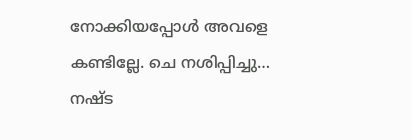നോക്കിയപ്പോൾ അവളെ കണ്ടില്ലേ. ചെ നശിപ്പിച്ചു… നഷ്ട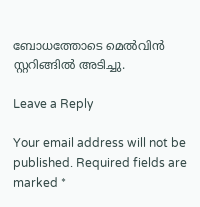ബോധത്തോടെ മെൽവിൻ സ്റ്ററിങ്ങിൽ അടിച്ചു.

Leave a Reply

Your email address will not be published. Required fields are marked *